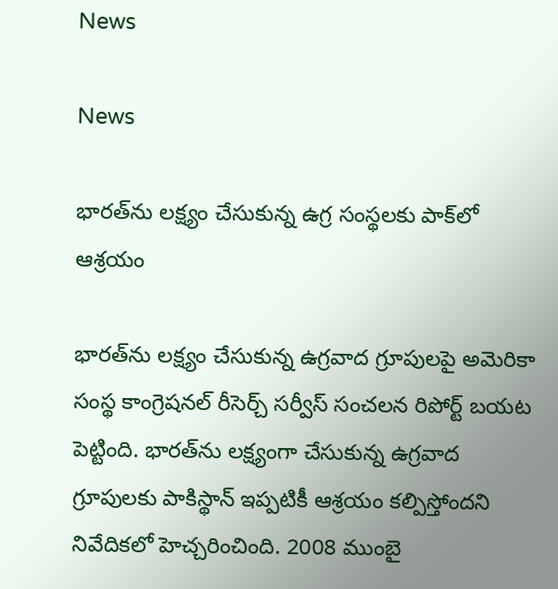News

News

భారత్‌ను లక్ష్యం చేసుకున్న ఉగ్ర సంస్థలకు పాక్‌లో ఆశ్రయం

భారత్‌ను లక్ష్యం చేసుకున్న ఉగ్రవాద గ్రూపులపై అమెరికా సంస్థ కాంగ్రెషనల్ రీసెర్చ్ సర్వీస్ సంచలన రిపోర్ట్ బయట పెట్టింది. భారత్‌ను లక్ష్యంగా చేసుకున్న ఉగ్రవాద గ్రూపులకు పాకిస్థాన్ ఇప్పటికీ ఆశ్రయం కల్పిస్తోందని నివేదికలో హెచ్చరించింది. 2008 ముంబై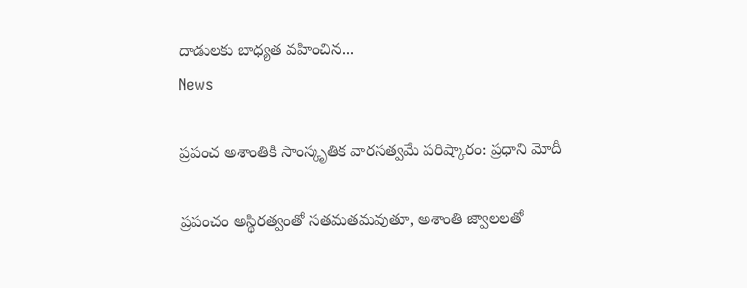దాడులకు బాధ్యత వహించిన...
News

ప్రపంచ అశాంతికి సాంస్కృతిక వారసత్వమే పరిష్కారం: ప్రధాని మోదీ

ప్రపంచం అస్థిరత్వంతో సతమతమవుతూ, అశాంతి జ్వాలలతో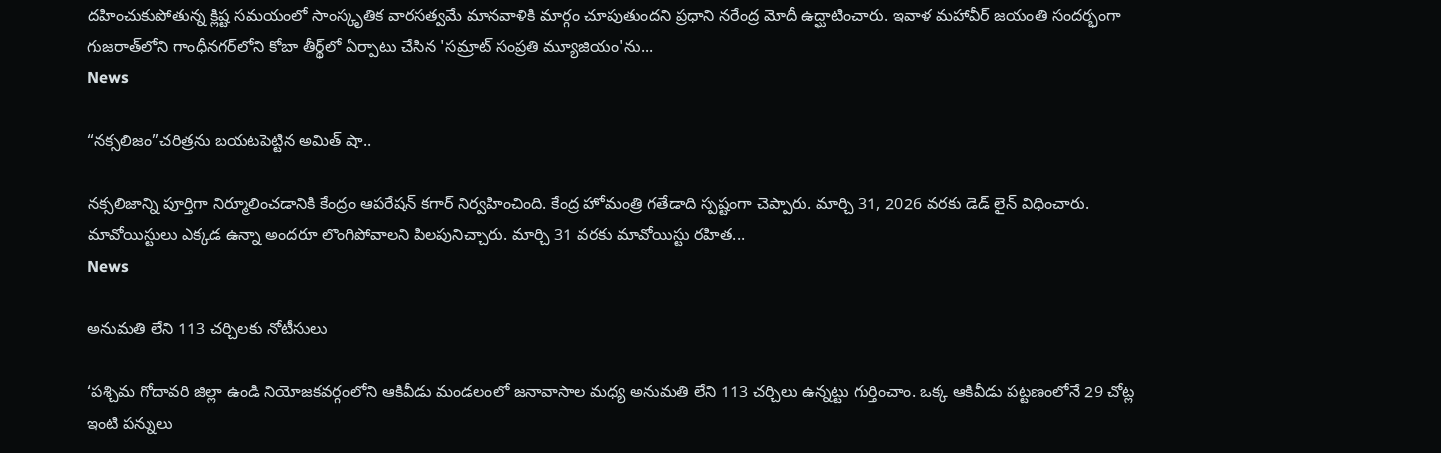దహించుకుపోతున్న క్లిష్ట సమయంలో సాంస్కృతిక వారసత్వమే మానవాళికి మార్గం చూపుతుందని ప్రధాని నరేంద్ర మోదీ ఉద్ఘాటించారు. ఇవాళ మహావీర్ జయంతి సందర్భంగా గుజరాత్‌లోని గాంధీనగర్‌లోని కోబా తీర్థ్‌లో ఏర్పాటు చేసిన 'సమ్రాట్ సంప్రతి మ్యూజియం'ను...
News

“నక్సలిజం”చరిత్రను బయటపెట్టిన అమిత్ షా..

నక్సలిజాన్ని పూర్తిగా నిర్మూలించడానికి కేంద్రం ఆపరేషన్ కగార్ నిర్వహించింది. కేంద్ర హోమంత్రి గతేడాది స్పష్టంగా చెప్పారు. మార్చి 31, 2026 వరకు డెడ్‌ లైన్ విధించారు. మావోయిస్టులు ఎక్కడ ఉన్నా అందరూ లొంగిపోవాలని పిలపునిచ్చారు. మార్చి 31 వరకు మావోయిస్టు రహిత...
News

అనుమతి లేని 113 చర్చిలకు నోటీసులు

‘పశ్చిమ గోదావరి జిల్లా ఉండి నియోజకవర్గంలోని ఆకివీడు మండలంలో జనావాసాల మధ్య అనుమతి లేని 113 చర్చిలు ఉన్నట్టు గుర్తించాం. ఒక్క ఆకివీడు పట్టణంలోనే 29 చోట్ల ఇంటి పన్నులు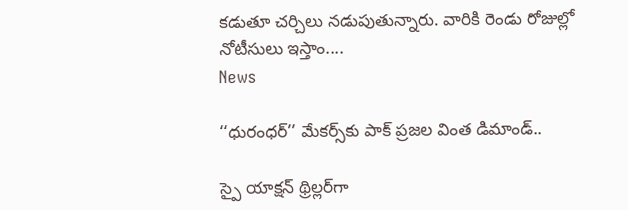కడుతూ చర్చిలు నడుపుతున్నారు. వారికి రెండు రోజుల్లో నోటీసులు ఇస్తాం....
News

‘‘ధురంధర్’’ మేకర్స్‌కు పాక్ ప్రజల వింత డిమాండ్..

స్పై యాక్షన్ థ్రిల్లర్‌గా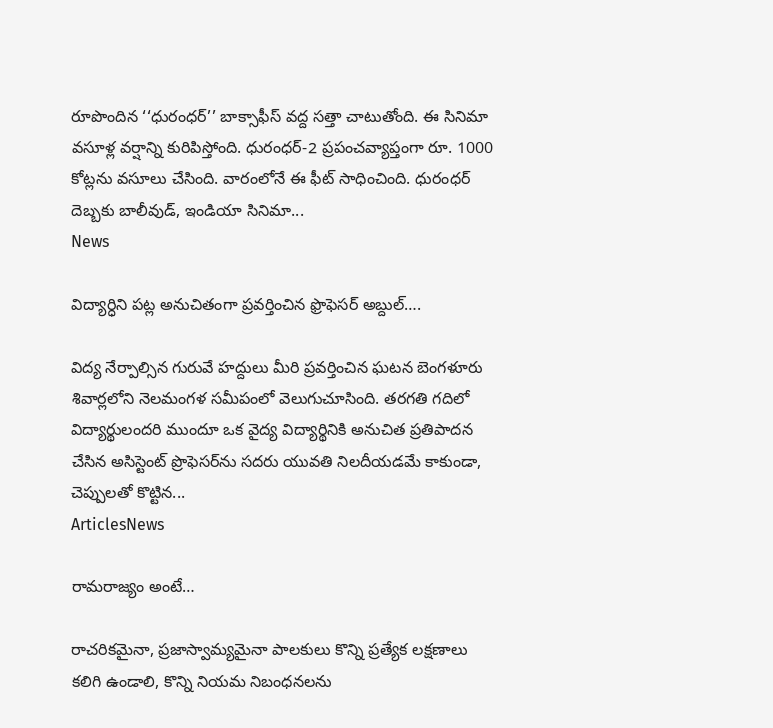రూపొందిన ‘‘ధురంధర్’’ బాక్సాఫీస్ వద్ద సత్తా చాటుతోంది. ఈ సినిమా వసూళ్ల వర్షాన్ని కురిపిస్తోంది. ధురంధర్-2 ప్రపంచవ్యాప్తంగా రూ. 1000 కోట్లను వసూలు చేసింది. వారంలోనే ఈ ఫీట్ సాధించింది. ధురంధర్ దెబ్బకు బాలీవుడ్, ఇండియా సినిమా...
News

విద్యార్ధిని పట్ల అనుచితంగా ప్రవర్తించిన ఫ్రొఫెసర్ అబ్దుల్….

విద్య నేర్పాల్సిన గురువే హద్దులు మీరి ప్రవర్తించిన ఘటన బెంగళూరు శివార్లలోని నెలమంగళ సమీపంలో వెలుగుచూసింది. తరగతి గదిలో విద్యార్థులందరి ముందూ ఒక వైద్య విద్యార్థినికి అనుచిత ప్రతిపాదన చేసిన అసిస్టెంట్ ప్రొఫెసర్‌ను సదరు యువతి నిలదీయడమే కాకుండా, చెప్పులతో కొట్టిన...
ArticlesNews

రామరాజ్యం అంటే…

రాచరికమైనా, ప్రజాస్వామ్యమైనా పాలకులు కొన్ని ప్రత్యేక లక్షణాలు కలిగి ఉండాలి, కొన్ని నియమ నిబంధనలను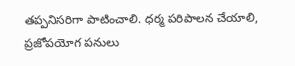తప్పనిసరిగా పాటించాలి. ధర్మ పరిపాలన చేయాలి, ప్రజోపయోగ పనులు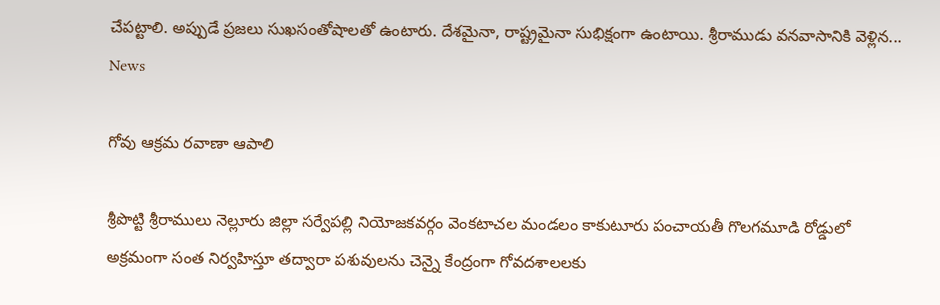చేపట్టాలి. అప్పుడే ప్రజలు సుఖసంతోషాలతో ఉంటారు. దేశమైనా, రాష్ట్రమైనా సుభిక్షంగా ఉంటాయి. శ్రీరాముడు వనవాసానికి వెళ్లిన...
News

గోవు ఆక్రమ రవాణా ఆపాలి

శ్రీపొట్టి శ్రీరాములు నెల్లూరు జిల్లా సర్వేపల్లి నియోజకవర్గం వెంకటాచల మండలం కాకుటూరు పంచాయతీ గొలగమూడి రోడ్డులో అక్రమంగా సంత నిర్వహిస్తూ తద్వారా పశువులను చెన్నై కేంద్రంగా గోవదశాలలకు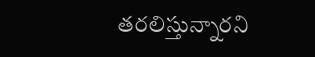తరలిస్తున్నారని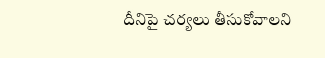దీనిపై చర్యలు తీసుకోవాలని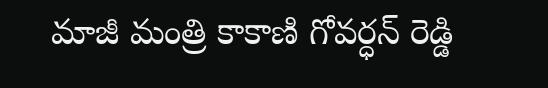మాజీ మంత్రి కాకాణి గోవర్ధన్ రెడ్డి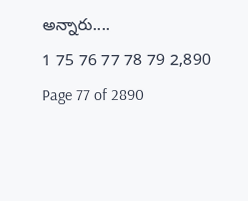అన్నారు....
1 75 76 77 78 79 2,890
Page 77 of 2890